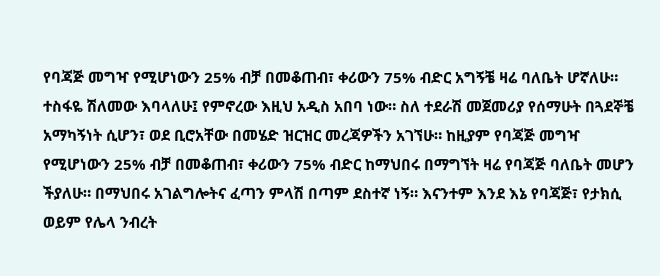የባጃጅ መግዣ የሚሆነውን 25% ብቻ በመቆጠብ፣ ቀሪውን 75% ብድር አግኝቼ ዛሬ ባለቤት ሆኛለሁ።
ተስፋዬ ሽለመው እባላለሁ፤ የምኖረው እዚህ አዲስ አበባ ነው። ስለ ተደራሽ መጀመሪያ የሰማሁት በጓደኞቼ አማካኝነት ሲሆን፣ ወደ ቢሮአቸው በመሄድ ዝርዝር መረጃዎችን አገኘሁ። ከዚያም የባጃጅ መግዣ የሚሆነውን 25% ብቻ በመቆጠብ፣ ቀሪውን 75% ብድር ከማህበሩ በማግኘት ዛሬ የባጃጅ ባለቤት መሆን ችያለሁ። በማህበሩ አገልግሎትና ፈጣን ምላሽ በጣም ደስተኛ ነኝ። እናንተም እንደ እኔ የባጃጅ፣ የታክሲ ወይም የሌላ ንብረት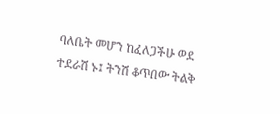ባለቤት መሆን ከፈለጋችሁ ወደ ተደራሽ ኑ፤ ትንሽ ቆጥበው ትልቅ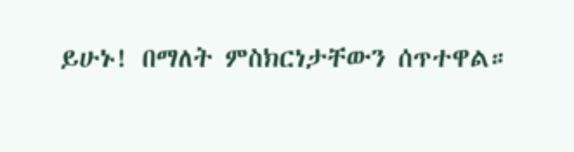ይሁኑ! በማለት ምስክርነታቸውን ሰጥተዋል።